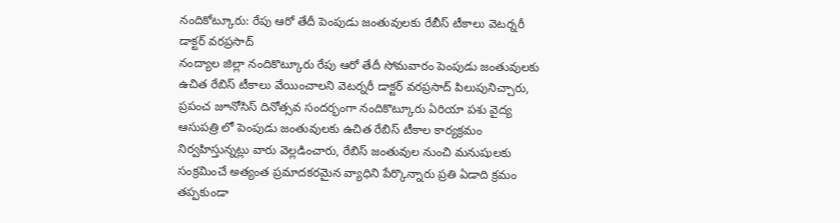నందికోట్కూరు: రేపు ఆరో తేదీ పెంపుడు జంతువులకు రేబీస్ టీకాలు వెటర్నరీ డాక్టర్ వరప్రసాద్
నంద్యాల జిల్లా నందికొట్కూరు రేపు ఆరో తేదీ సోమవారం పెంపుడు జంతువులకు ఉచిత రేబిస్ టీకాలు వేయించాలని వెటర్నరీ డాక్టర్ వరప్రసాద్ పిలుపునిచ్చారు, ప్రపంచ జూనోసిస్ దినోత్సవ సందర్భంగా నందికొట్కూరు ఏరియా పశు వైద్య ఆసుపత్రి లో పెంపుడు జంతువులకు ఉచిత రేబిస్ టీకాల కార్యక్రమం నిర్వహిస్తున్నట్లు వారు వెల్లడించారు, రేబిస్ జంతువుల నుంచి మనుషులకు సంక్రమించే అత్యంత ప్రమాదకరమైన వ్యాధిని పేర్కొన్నారు ప్రతి ఏడాది క్రమం తప్పకుండా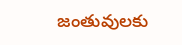జంతువులకు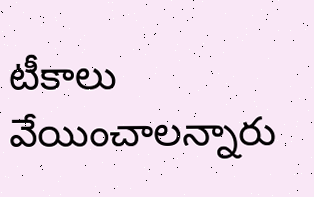టీకాలు వేయించాలన్నారు